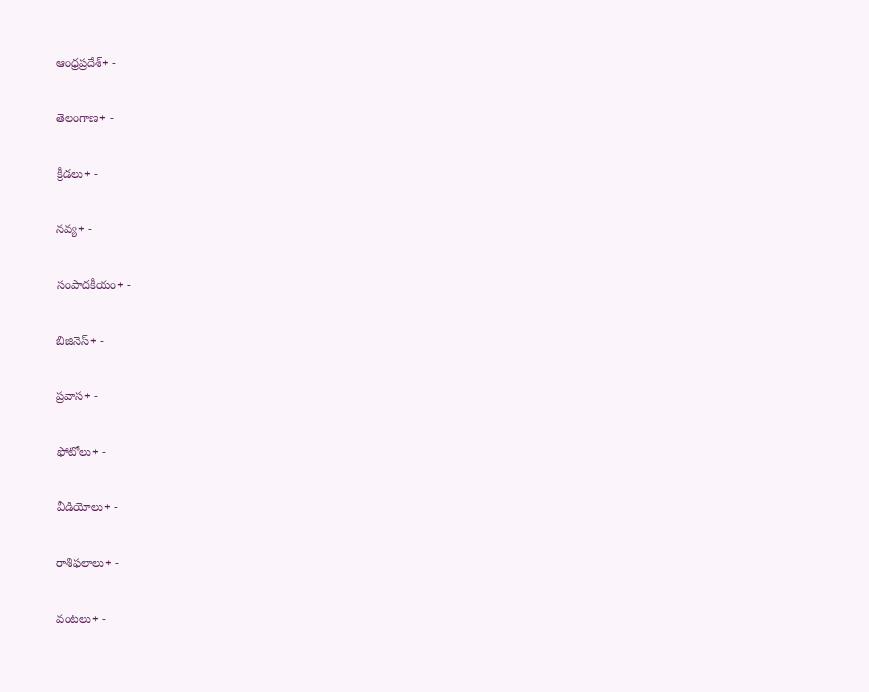ఆంధ్రప్రదేశ్+ -

తెలంగాణ+ -

క్రీడలు+ -

నవ్య+ -

సంపాదకీయం+ -

బిజినెస్+ -

ప్రవాస+ -

ఫోటోలు+ -

వీడియోలు+ -

రాశిఫలాలు+ -

వంటలు+ -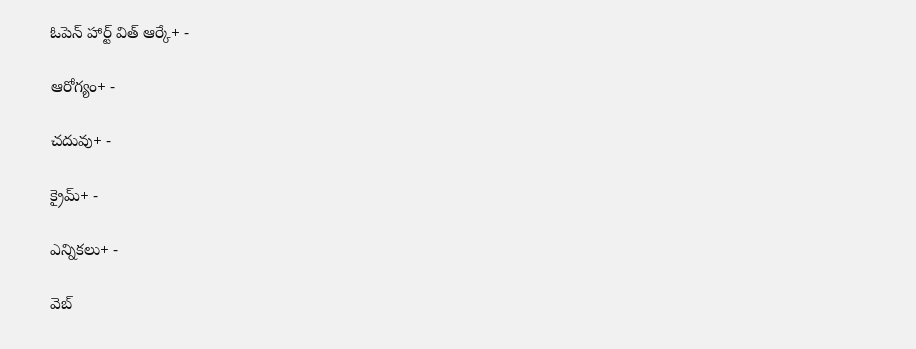ఓపెన్ హార్ట్ విత్ ఆర్కే+ -

ఆరోగ్యం+ -

చదువు+ -

క్రైమ్+ -

ఎన్నికలు+ -

వెబ్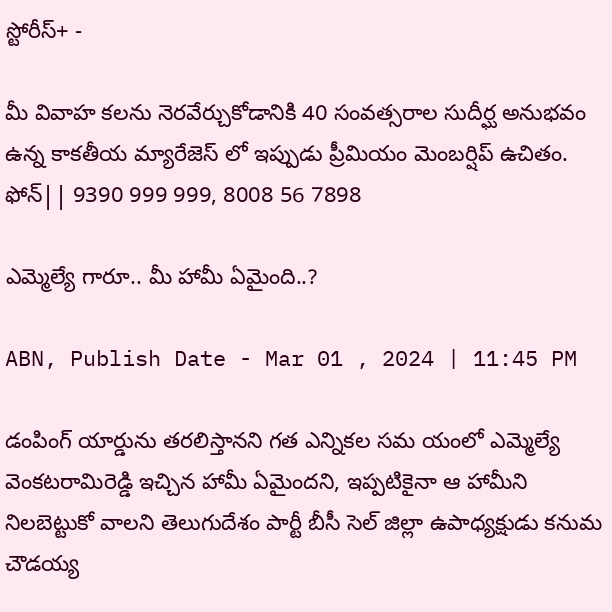స్టోరీస్+ -

మీ వివాహ కలను నెరవేర్చుకోడానికి 40 సంవత్సరాల సుదీర్ఘ అనుభవం ఉన్న కాకతీయ మ్యారేజెస్ లో ఇప్పుడు ప్రీమియం మెంబర్షిప్ ఉచితం. ఫోన్|| 9390 999 999, 8008 56 7898

ఎమ్మెల్యే గారూ.. మీ హామీ ఏమైంది..?

ABN, Publish Date - Mar 01 , 2024 | 11:45 PM

డంపింగ్‌ యార్డును తరలిస్తానని గత ఎన్నికల సమ యంలో ఎమ్మెల్యే వెంకటరామిరెడ్డి ఇచ్చిన హామీ ఏమైందని, ఇప్పటికైనా ఆ హామీని నిలబెట్టుకో వాలని తెలుగుదేశం పార్టీ బీసీ సెల్‌ జిల్లా ఉపాధ్యక్షుడు కనుమ చౌడయ్య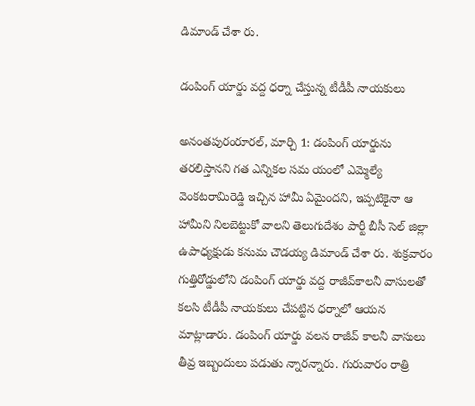డిమాండ్‌ చేశా రు.

డంపింగ్‌ యార్డు వద్ద ధర్నా చేస్తున్న టీడీపీ నాయకులు

అనంతపురంరూరల్‌, మార్చి 1: డంపింగ్‌ యార్డును తరలిస్తానని గత ఎన్నికల సమ యంలో ఎమ్మెల్యే వెంకటరామిరెడ్డి ఇచ్చిన హామీ ఏమైందని, ఇప్పటికైనా ఆ హామీని నిలబెట్టుకో వాలని తెలుగుదేశం పార్టీ బీసీ సెల్‌ జిల్లా ఉపాధ్యక్షుడు కనుమ చౌడయ్య డిమాండ్‌ చేశా రు. శుక్రవారం గుత్తిరోడ్డులోని డంపింగ్‌ యార్డు వద్ద రాజీవ్‌కాలనీ వాసులతో కలసి టీడీపీ నాయకులు చేపట్టిన ధర్నాలో ఆయన మాట్లాడారు. డంపింగ్‌ యార్డు వలన రాజీవ్‌ కాలనీ వాసులు తీవ్ర ఇబ్బందులు పడుతు న్నారన్నారు. గురువారం రాత్రి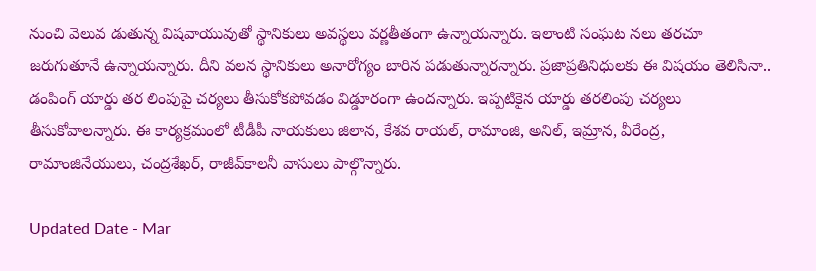నుంచి వెలువ డుతున్న విషవాయువుతో స్థానికులు అవస్థలు వర్ణతీతంగా ఉన్నాయన్నారు. ఇలాంటి సంఘట నలు తరచూ జరుగుతూనే ఉన్నాయన్నారు. దీని వలన స్థానికులు అనారోగ్యం బారిన పడుతున్నారన్నారు. ప్రజాప్రతినిధులకు ఈ విషయం తెలిసినా.. డంపింగ్‌ యార్డు తర లింపుపై చర్యలు తీసుకోకపోవడం విడ్డూరంగా ఉందన్నారు. ఇప్పటికైన యార్డు తరలింపు చర్యలు తీసుకోవాలన్నారు. ఈ కార్యక్రమంలో టీడీపీ నాయకులు జిలాన, కేశవ రాయల్‌, రామాంజి, అనిల్‌, ఇమ్రాన, వీరేంద్ర, రామాంజినేయులు, చంద్రశేఖర్‌, రాజీవ్‌కాలనీ వాసులు పాల్గొన్నారు.

Updated Date - Mar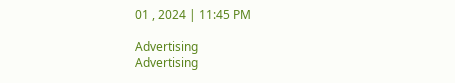01 , 2024 | 11:45 PM

Advertising
Advertising